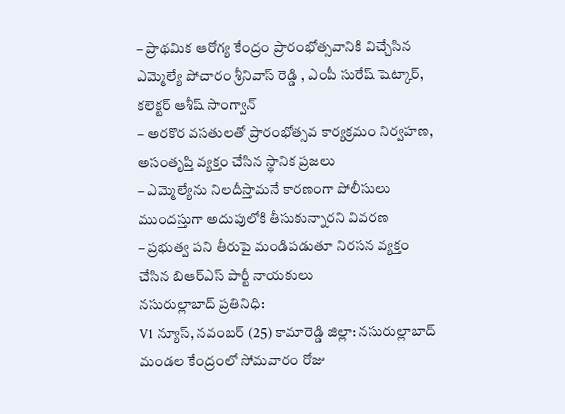– ప్రాథమిక ఆరోగ్య కేంద్రం ప్రారంభోత్సవానికి విచ్చేసిన ఎమ్మెల్యే పోచారం శ్రీనివాస్ రెడ్డి , ఎంపీ సురేష్ షెట్కార్, కలెక్టర్ ఆశీష్ సాంగ్వాన్
– అరకొర వసతులతో ప్రారంభోత్సవ కార్యక్రమం నిర్వహణ, అసంతృప్తి వ్యక్తం చేసిన స్థానిక ప్రజలు
– ఎమ్మెల్యేను నిలదీస్తామనే కారణంగా పోలీసులు ముందస్తుగా అదుపులోకి తీసుకున్నారని వివరణ
– ప్రభుత్వ పని తీరుపై మండిపడుతూ నిరసన వ్యక్తం చేసిన బిఆర్ఎస్ పార్టీ నాయకులు
నసురుల్లాబాద్ ప్రతినిధి:
V1 న్యూస్, నవంబర్ (25) కామారెడ్డి జిల్లా: నసురుల్లాబాద్ మండల కేంద్రంలో సోమవారం రోజు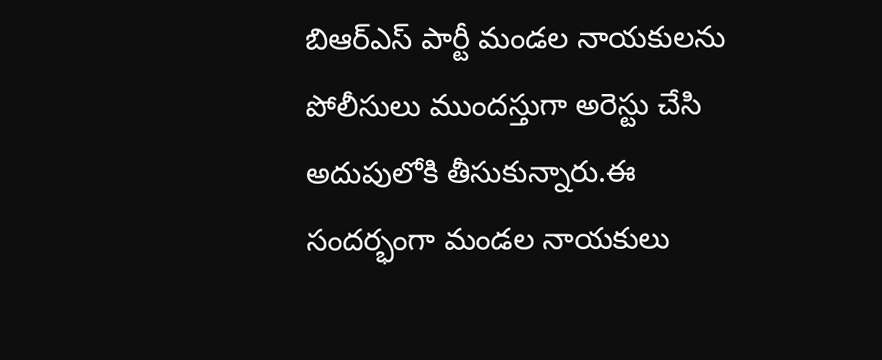బిఆర్ఎస్ పార్టీ మండల నాయకులను పోలీసులు ముందస్తుగా అరెస్టు చేసి అదుపులోకి తీసుకున్నారు.ఈ సందర్భంగా మండల నాయకులు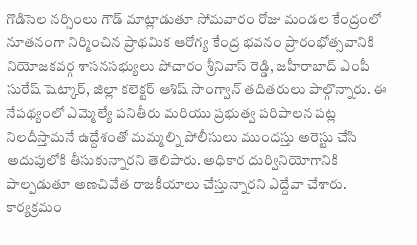గొడిసెల నర్సింలు గౌడ్ మాట్లాడుతూ సోమవారం రోజు మండల కేంద్రంలో నూతనంగా నిర్మించిన ప్రాథమిక ఆరోగ్య కేంద్ర భవనం ప్రారంభోత్సవానికి నియోజకవర్గ శాసనసభ్యులు పోచారం శ్రీనివాస్ రెడ్డి, జహీరాబాద్ ఎంపీ సురేష్ షెట్కార్, జిల్లా కలెక్టర్ ఆశిష్ సాంగ్వాన్ తదితరులు పాల్గొన్నారు. ఈ నేపథ్యంలో ఎమ్మెల్యే పనితీరు మరియు ప్రభుత్వ పరిపాలన పట్ల నిలదీస్తామనే ఉద్దేశంతో మమ్మల్ని పోలీసులు ముందస్తు అరెస్టు చేసి అదుపులోకి తీసుకున్నారని తెలిపారు. అధికార దుర్వినియోగానికి పాల్పడుతూ అణచివేత రాజకీయాలు చేస్తున్నారని ఎద్దేవా చేశారు. కార్యక్రమం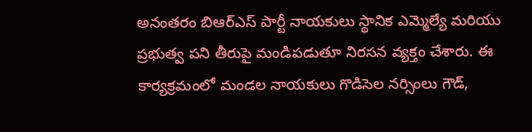అనంతరం బిఆర్ఎస్ పార్టీ నాయకులు స్థానిక ఎమ్మెల్యే మరియు ప్రభుత్వ పని తీరుపై మండిపడుతూ నిరసన వ్యక్తం చేశారు. ఈ కార్యక్రమంలో మండల నాయకులు గొడిసెల నర్సింలు గౌడ్,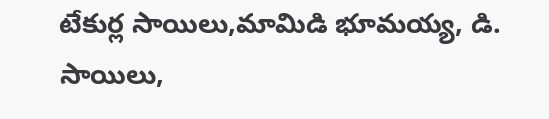టేకుర్ల సాయిలు,మామిడి భూమయ్య, డి. సాయిలు,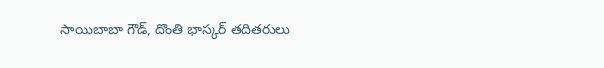సాయిబాబా గౌడ్, దొంతి భాస్కర్ తదితరులు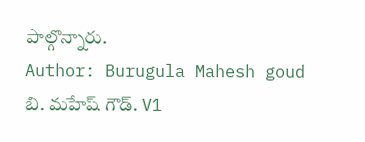పాల్గొన్నారు.
Author: Burugula Mahesh goud
బి. మహేష్ గౌడ్. V1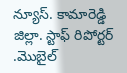న్యూస్. కామారెడ్డి జిల్లా. స్టాఫ్ రిపోర్టర్ .మొబైల్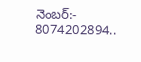నెంబర్:- 8074202894..